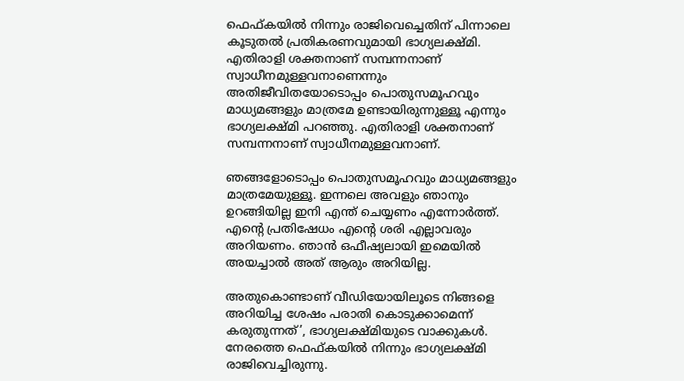ഫെഫ്കയില്‍ നിന്നും രാജിവെച്ചെതിന് പിന്നാലെ കൂടുതൽ പ്രതികരണവുമായി ഭാഗ്യലക്ഷ്മി. എതിരാളി ശക്തനാണ് സമ്പന്നനാണ് സ്വാധീനമുള്ളവനാണെന്നും അതിജീവിതയോടൊപ്പം പൊതുസമൂഹവും മാധ്യമങ്ങളും മാത്രമേ ഉണ്ടായിരുന്നുള്ളൂ എന്നും ഭാഗ്യലക്ഷ്മി പറഞ്ഞു. എതിരാളി ശക്തനാണ് സമ്പന്നനാണ് സ്വാധീനമുള്ളവനാണ്.

ഞങ്ങളോടൊപ്പം പൊതുസമൂഹവും മാധ്യമങ്ങളും മാത്രമേയുള്ളൂ. ഇന്നലെ അവളും ഞാനും ഉറങ്ങിയില്ല ഇനി എന്ത് ചെയ്യണം എന്നോര്‍ത്ത്. എന്റെ പ്രതിഷേധം എന്റെ ശരി എല്ലാവരും അറിയണം. ഞാന്‍ ഒഫീഷ്യലായി ഇമെയില്‍ അയച്ചാല്‍ അത് ആരും അറിയില്ല.

അതുകൊണ്ടാണ് വീഡിയോയിലൂടെ നിങ്ങളെ അറിയിച്ച ശേഷം പരാതി കൊടുക്കാമെന്ന് കരുതുന്നത്’, ഭാഗ്യലക്ഷ്മിയുടെ വാക്കുകൾ. നേരത്തെ ഫെഫ്കയില്‍ നിന്നും ഭാഗ്യലക്ഷ്മി രാജിവെച്ചിരുന്നു.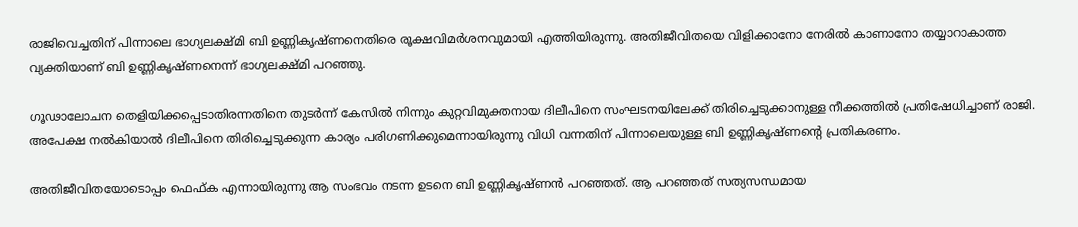രാജിവെച്ചതിന് പിന്നാലെ ഭാഗ്യലക്ഷ്മി ബി ഉണ്ണികൃഷ്ണനെതിരെ രൂക്ഷവിമർശനവുമായി എത്തിയിരുന്നു. അതിജീവിതയെ വിളിക്കാനോ നേരില്‍ കാണാനോ തയ്യാറാകാത്ത വ്യക്തിയാണ് ബി ഉണ്ണികൃഷ്ണനെന്ന് ഭാഗ്യലക്ഷ്മി പറഞ്ഞു.

ഗൂഢാലോചന തെളിയിക്കപ്പെടാതിരന്നതിനെ തുടർന്ന് കേസില്‍ നിന്നും കുറ്റവിമുക്തനായ ദിലീപിനെ സംഘടനയിലേക്ക് തിരിച്ചെടുക്കാനുള്ള നീക്കത്തില്‍ പ്രതിഷേധിച്ചാണ് രാജി. അപേക്ഷ നല്‍കിയാല്‍ ദിലീപിനെ തിരിച്ചെടുക്കുന്ന കാര്യം പരിഗണിക്കുമെന്നായിരുന്നു വിധി വന്നതിന് പിന്നാലെയുള്ള ബി ഉണ്ണികൃഷ്ണന്റെ പ്രതികരണം.

അതിജീവിതയോടൊപ്പം ഫെഫ്ക എന്നായിരുന്നു ആ സംഭവം നടന്ന ഉടനെ ബി ഉണ്ണികൃഷ്ണന്‍ പറഞ്ഞത്. ആ പറഞ്ഞത് സത്യസന്ധമായ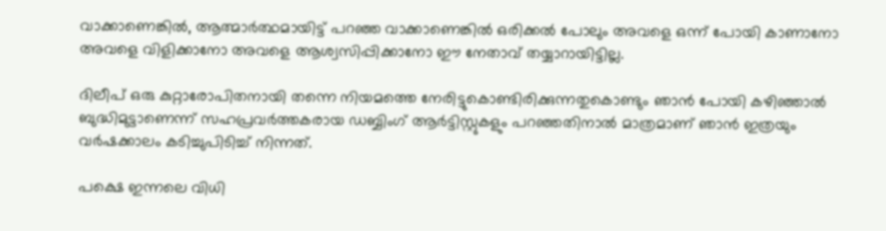വാക്കാണെങ്കിൽ, ആത്മാർത്ഥമായിട്ട് പറഞ്ഞ വാക്കാണെങ്കിൽ ഒരിക്കൽ പോലും അവളെ ഒന്ന് പോയി കാണാനോ അവളെ വിളിക്കാനോ അവളെ ആശ്വസിപ്പിക്കാനോ ഈ നേതാവ് തയ്യാറായിട്ടില്ല.

ദിലീപ് ഒരു കുറ്റാരോപിതനായി തന്നെ നിയമത്തെ നേരിട്ടുകൊണ്ടിരിക്കുന്നതുകൊണ്ടും ഞാന്‍ പോയി കഴിഞ്ഞാല്‍ ബുദ്ധിമുട്ടാണെന്ന് സഹപ്രവർത്തകരായ ഡബ്ബിംഗ് ആർട്ടിസ്റ്റുകളും പറഞ്ഞതിനാല്‍ മാത്രമാണ് ഞാൻ ഇത്രയും വർഷക്കാലം കടിച്ചുപിടിച്ച് നിന്നത്.

പക്ഷെ ഇന്നലെ വിധി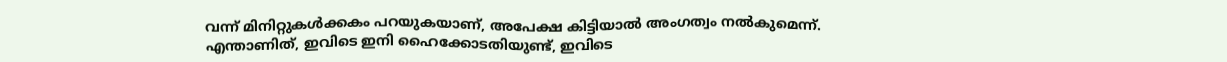വന്ന് മിനിറ്റുകൾക്കകം പറയുകയാണ്, അപേക്ഷ കിട്ടിയാൽ അംഗത്വം നൽകുമെന്ന്. എന്താണിത്, ഇവിടെ ഇനി ഹൈക്കോടതിയുണ്ട്, ഇവിടെ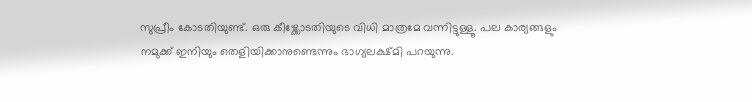സുപ്രീം കോടതിയുണ്ട്. ഒരു കീഴ്ക്കോടതിയുടെ വിധി മാത്രമേ വന്നിട്ടുള്ളൂ. പല കാര്യങ്ങളും നമുക്ക് ഇനിയും തെളിയിക്കാനുണ്ടെന്നും ഭാഗ്യലക്ഷ്മി പറയുന്നു.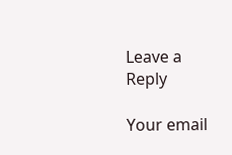Leave a Reply

Your email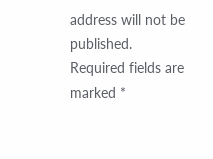address will not be published. Required fields are marked *